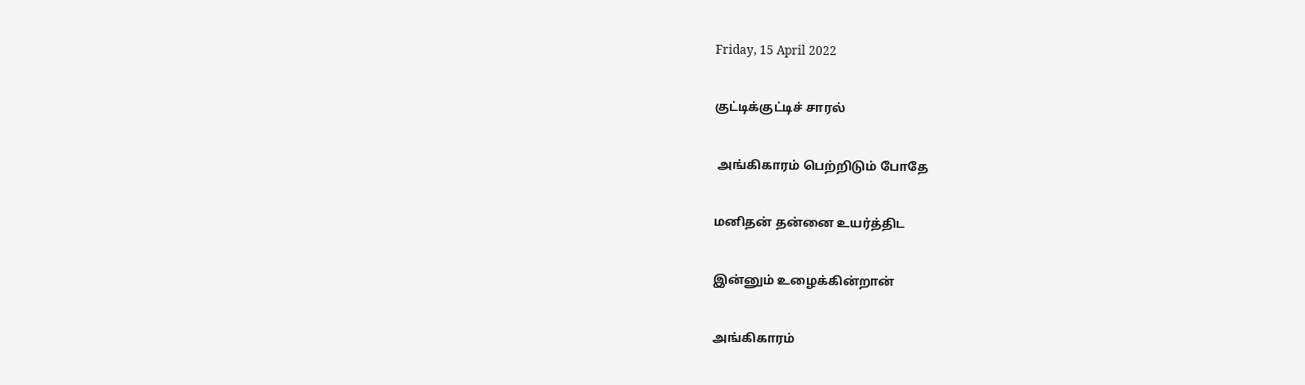Friday, 15 April 2022

குட்டிக்குட்டிச் சாரல்

 அங்கிகாரம் பெற்றிடும் போதே

மனிதன் தன்னை உயர்த்திட

இன்னும் உழைக்கின்றான்

அங்கிகாரம்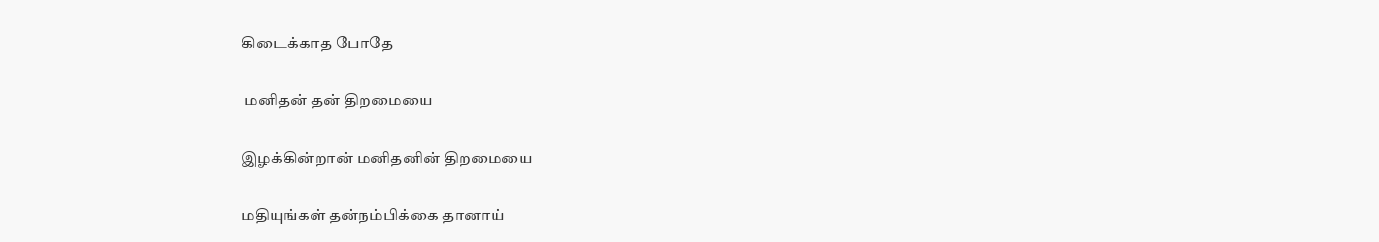கிடைக்காத போதே

 மனிதன் தன் திறமையை

இழக்கின்றான் மனிதனின் திறமையை

மதியுங்கள் தன்நம்பிக்கை தானாய்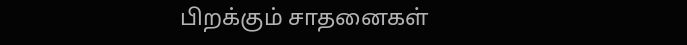பிறக்கும் சாதனைகள்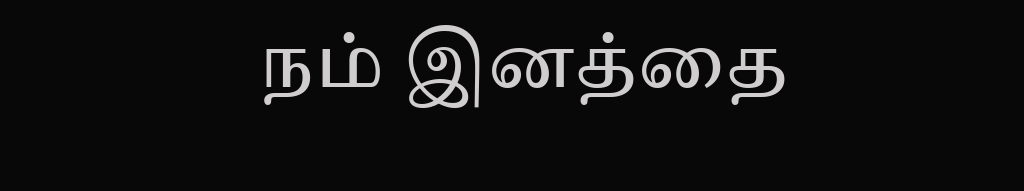நம் இனத்தை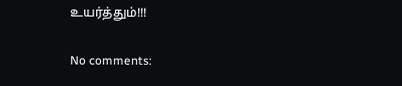உயர்த்தும்!!!

No comments: